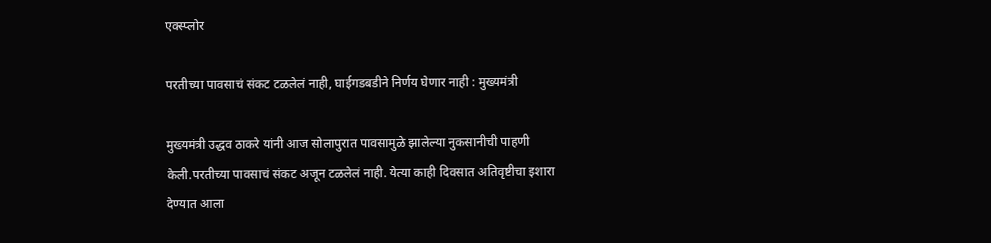एक्स्प्लोर

परतीच्या पावसाचं संकट टळलेलं नाही, घाईगडबडीने निर्णय घेणार नाही : मुख्यमंत्री

मुख्यमंत्री उद्धव ठाकरे यांनी आज सोलापुरात पावसामुळे झालेल्या नुकसानीची पाहणी केली.परतीच्या पावसाचं संकट अजून टळलेलं नाही. येत्या काही दिवसात अतिवृष्टीचा इशारा देण्यात आला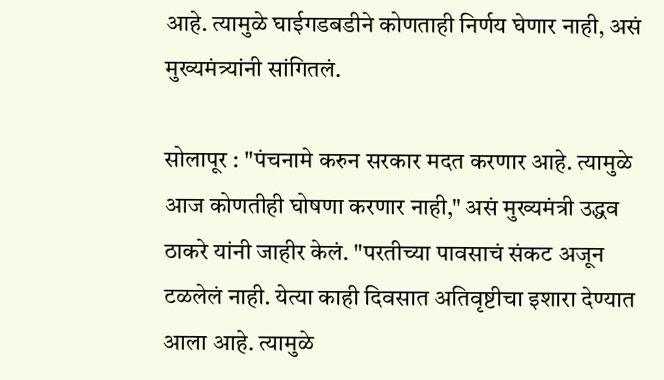आहे. त्यामुळे घाईगडबडीने कोणताही निर्णय घेणार नाही, असं मुख्यमंत्र्यांनी सांगितलं.

सोलापूर : "पंचनामे करुन सरकार मदत करणार आहे. त्यामुळे आज कोणतीही घोषणा करणार नाही," असं मुख्यमंत्री उद्धव ठाकरे यांनी जाहीर केलं. "परतीच्या पावसाचं संकट अजून टळलेलं नाही. येत्या काही दिवसात अतिवृष्टीचा इशारा देण्यात आला आहे. त्यामुळे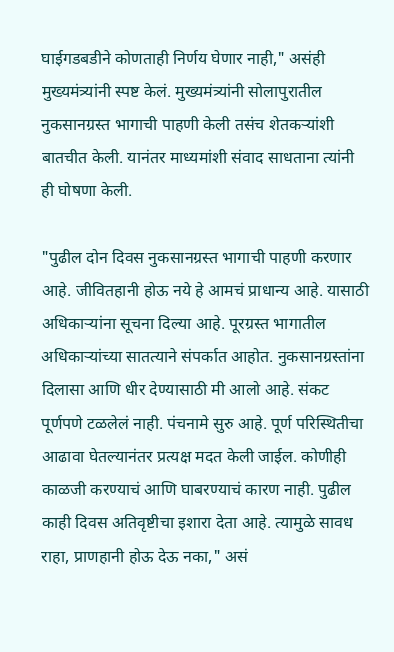घाईगडबडीने कोणताही निर्णय घेणार नाही," असंही मुख्यमंत्र्यांनी स्पष्ट केलं. मुख्यमंत्र्यांनी सोलापुरातील नुकसानग्रस्त भागाची पाहणी केली तसंच शेतकऱ्यांशी बातचीत केली. यानंतर माध्यमांशी संवाद साधताना त्यांनी ही घोषणा केली.

"पुढील दोन दिवस नुकसानग्रस्त भागाची पाहणी करणार आहे. जीवितहानी होऊ नये हे आमचं प्राधान्य आहे. यासाठी अधिकाऱ्यांना सूचना दिल्या आहे. पूरग्रस्त भागातील अधिकाऱ्यांच्या सातत्याने संपर्कात आहोत. नुकसानग्रस्तांना दिलासा आणि धीर देण्यासाठी मी आलो आहे. संकट पूर्णपणे टळलेलं नाही. पंचनामे सुरु आहे. पूर्ण परिस्थितीचा आढावा घेतल्यानंतर प्रत्यक्ष मदत केली जाईल. कोणीही काळजी करण्याचं आणि घाबरण्याचं कारण नाही. पुढील काही दिवस अतिवृष्टीचा इशारा देता आहे. त्यामुळे सावध राहा, प्राणहानी होऊ देऊ नका," असं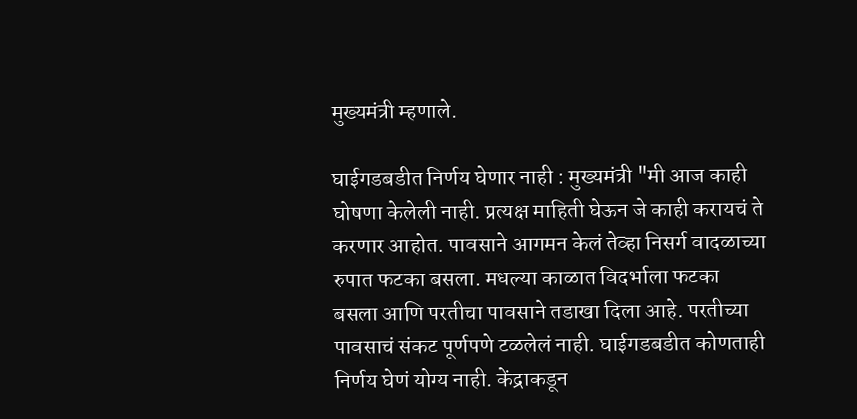मुख्यमंत्री म्हणाले.

घाईगडबडीत निर्णय घेणार नाही : मुख्यमंत्री "मी आज काही घोषणा केलेली नाही. प्रत्यक्ष माहिती घेऊन जे काही करायचं ते करणार आहोत. पावसाने आगमन केलं तेव्हा निसर्ग वादळाच्या रुपात फटका बसला. मधल्या काळात विदर्भाला फटका बसला आणि परतीचा पावसाने तडाखा दिला आहे. परतीच्या पावसाचं संकट पूर्णपणे टळलेलं नाही. घाईगडबडीत कोणताही निर्णय घेणं योग्य नाही. केंद्राकडून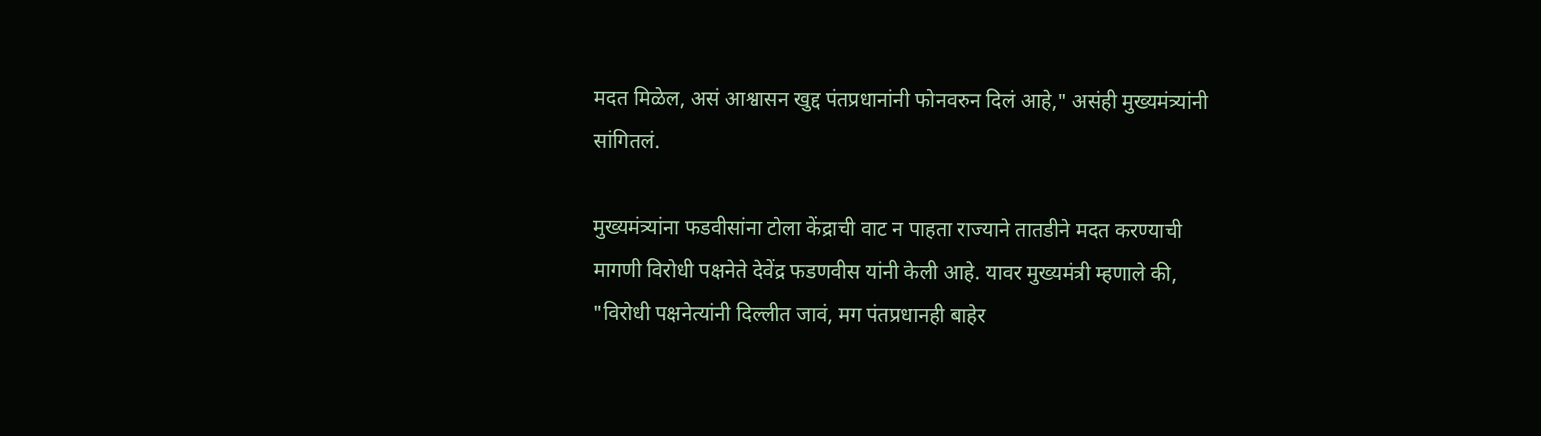मदत मिळेल, असं आश्वासन खुद्द पंतप्रधानांनी फोनवरुन दिलं आहे," असंही मुख्यमंत्र्यांनी सांगितलं.

मुख्यमंत्र्यांना फडवीसांना टोला केंद्राची वाट न पाहता राज्याने तातडीने मदत करण्याची मागणी विरोधी पक्षनेते देवेंद्र फडणवीस यांनी केली आहे. यावर मुख्यमंत्री म्हणाले की, "विरोधी पक्षनेत्यांनी दिल्लीत जावं, मग पंतप्रधानही बाहेर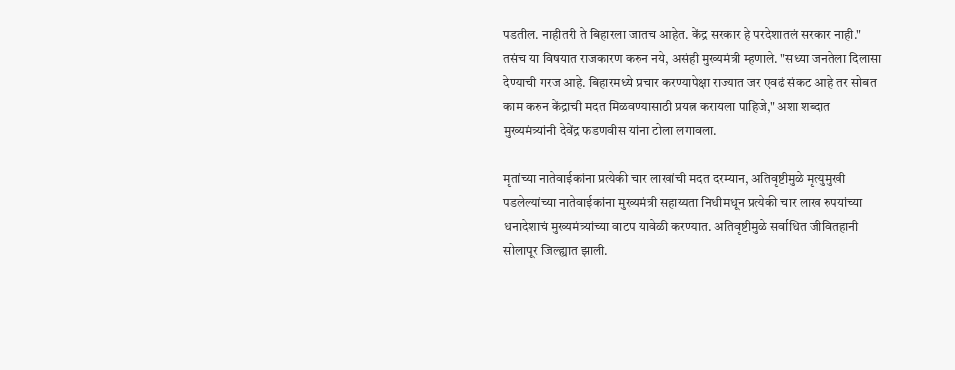पडतील. नाहीतरी ते बिहारला जातच आहेत. केंद्र सरकार हे परदेशातलं सरकार नाही." तसंच या विषयात राजकारण करुन नये, असंही मुख्यमंत्री म्हणाले. "सध्या जनतेला दिलासा देण्याची गरज आहे. बिहारमध्ये प्रचार करण्यापेक्षा राज्यात जर एवढं संकट आहे तर सोबत काम करुन केंद्राची मदत मिळवण्यासाठी प्रयत्न करायला पाहिजे," अशा शब्दात मुख्यमंत्र्यांनी देवेंद्र फडणवीस यांना टोला लगावला.

मृतांच्या नातेवाईकांना प्रत्येकी चार लाखांची मदत दरम्यान, अतिवृष्टीमुळे मृत्युमुखी पडलेल्यांच्या नातेवाईकांना मुख्यमंत्री सहाय्यता निधीमधून प्रत्येकी चार लाख रुपयांच्या धनादेशाचं मुख्यमंत्र्यांच्या वाटप यावेळी करण्यात. अतिवृष्टीमुळे सर्वाधित जीवितहानी सोलापूर जिल्ह्यात झाली.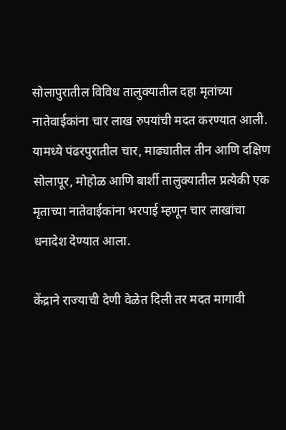सोलापुरातील विविध तालुक्यातील दहा मृतांच्या नातेवाईकांना चार लाख रुपयांची मदत करण्यात आली. यामध्ये पंढरपुरातील चार, माढ्यातील तीन आणि दक्षिण सोलापूर, मोहोळ आणि बार्शी तालुक्यातील प्रत्येकी एक मृताच्या नातेवाईकांना भरपाई म्हणून चार लाखांचा धनादेश देण्यात आला.

केंद्राने राज्याची देणी वेळेत दिली तर मदत मागावी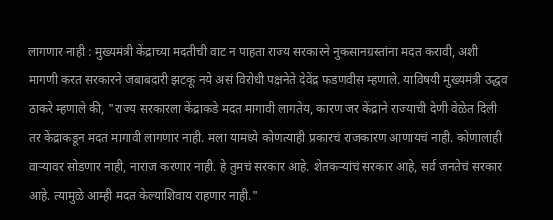लागणार नाही : मुख्यमंत्री केंद्राच्या मदतीची वाट न पाहता राज्य सरकारने नुकसानग्रस्तांना मदत करावी, अशी मागणी करत सरकारने जबाबदारी झटकू नये असं विरोधी पक्षनेते देवेंद्र फडणवीस म्हणाले. याविषयी मुख्यमंत्री उद्धव ठाकरे म्हणाले की, "राज्य सरकारला केंद्राकडे मदत मागावी लागतेय, कारण जर केंद्राने राज्याची देणी वेळेत दिली तर केंद्राकडून मदत मागावी लागणार नाही. मला यामध्ये कोणत्याही प्रकारचं राजकारण आणायचं नाही. कोणालाही वाऱ्यावर सोडणार नाही, नाराज करणार नाही. हे तुमचं सरकार आहे. शेतकऱ्यांचं सरकार आहे, सर्व जनतेचं सरकार आहे. त्यामुळे आम्ही मदत केल्याशिवाय राहणार नाही."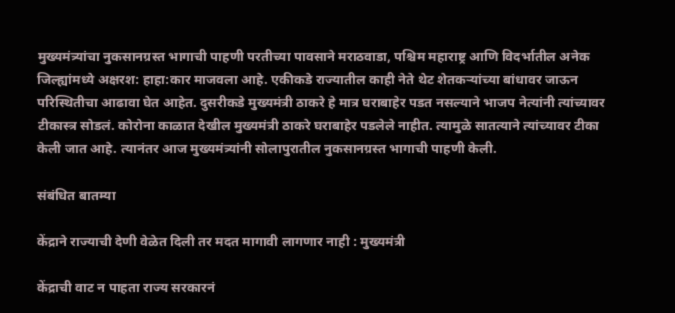मुख्यमंत्र्यांचा नुकसानग्रस्त भागाची पाहणी परतीच्या पावसाने मराठवाडा, पश्चिम महाराष्ट्र आणि विदर्भातील अनेक जिल्ह्यांमध्ये अक्षरश: हाहा:कार माजवला आहे. एकीकडे राज्यातील काही नेते थेट शेतकऱ्यांच्या बांधावर जाऊन परिस्थितीचा आढावा घेत आहेत. दुसरीकडे मुख्यमंत्री ठाकरे हे मात्र घराबाहेर पडत नसल्याने भाजप नेत्यांनी त्यांच्यावर टीकास्त्र सोडलं. कोरोना काळात देखील मुख्यमंत्री ठाकरे घराबाहेर पडलेले नाहीत. त्यामुळे सातत्याने त्यांच्यावर टीका केली जात आहे. त्यानंतर आज मुख्यमंत्र्यांनी सोलापुरातील नुकसानग्रस्त भागाची पाहणी केली.

संबंधित बातम्या

केंद्राने राज्याची देणी वेळेत दिली तर मदत मागावी लागणार नाही : मुख्यमंत्री

केंद्राची वाट न पाहता राज्य सरकारनं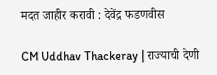मदत जाहीर करावी : देवेंद्र फडणवीस

CM Uddhav Thackeray | राज्याची देणी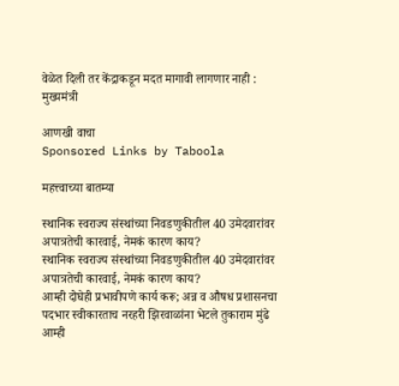वेळेत दिली तर केंद्राकडून मदत मागावी लागणार नाही : मुख्यमंत्री

आणखी वाचा
Sponsored Links by Taboola

महत्त्वाच्या बातम्या

स्थानिक स्वराज्य संस्थांच्या निवडणुकीतील 40 उमेदवारांवर अपात्रतेची कारवाई, नेमकं कारण काय?
स्थानिक स्वराज्य संस्थांच्या निवडणुकीतील 40 उमेदवारांवर अपात्रतेची कारवाई, नेमकं कारण काय?
आम्ही दोघेही प्रभावीपणे कार्य करू; अन्न व औषध प्रशासनचा पदभार स्वीकारताच नरहरी झिरवाळांना भेटले तुकाराम मुंढे
आम्ही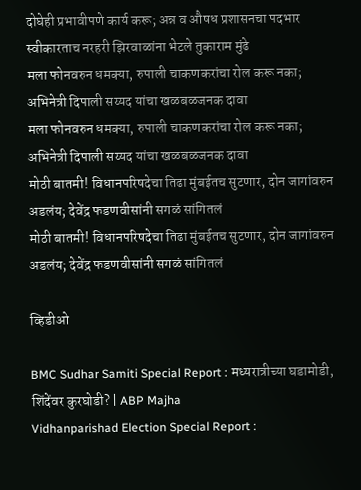दोघेही प्रभावीपणे कार्य करू; अन्न व औषध प्रशासनचा पदभार स्वीकारताच नरहरी झिरवाळांना भेटले तुकाराम मुंढे
मला फोनवरुन धमक्या, रुपाली चाकणकरांचा रोल करू नका; अभिनेत्री दिपाली सय्यद यांचा खळबळजनक दावा
मला फोनवरुन धमक्या, रुपाली चाकणकरांचा रोल करू नका; अभिनेत्री दिपाली सय्यद यांचा खळबळजनक दावा
मोठी बातमी! विधानपरिषदेचा तिढा मुंबईतच सुटणार, दोन जागांवरुन अडलंय; देवेंद्र फडणवीसांनी सगळं सांगितलं
मोठी बातमी! विधानपरिषदेचा तिढा मुंबईतच सुटणार, दोन जागांवरुन अडलंय; देवेंद्र फडणवीसांनी सगळं सांगितलं

व्हिडीओ

BMC Sudhar Samiti Special Report : मध्यरात्रीच्या घडामोडी, शिंदेंवर कुरघोडी? | ABP Majha
Vidhanparishad Election Special Report :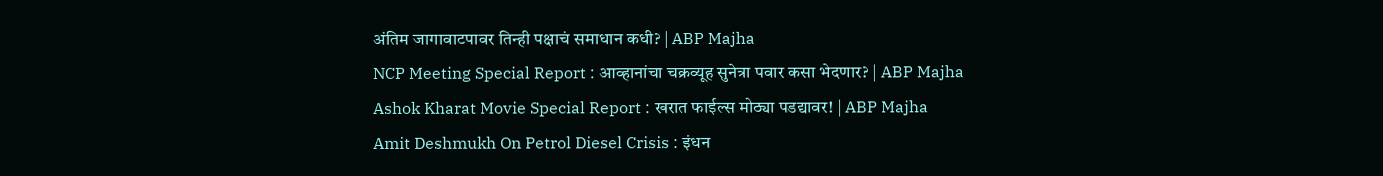अंतिम जागावाटपावर तिन्ही पक्षाचं समाधान कधी? | ABP Majha
NCP Meeting Special Report : आव्हानांचा चक्रव्यूह सुनेत्रा पवार कसा भेदणार? | ABP Majha
Ashok Kharat Movie Special Report : खरात फाईल्स मोठ्या पडद्यावर! | ABP Majha
Amit Deshmukh On Petrol Diesel Crisis : इंधन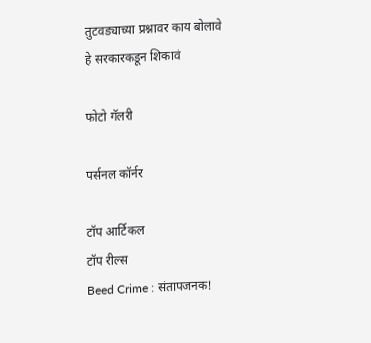तुटवड्याच्या प्रश्नावर काय बोलावे हे सरकारकडून शिकावं

फोटो गॅलरी

पर्सनल कॉर्नर

टॉप आर्टिकल
टॉप रील्स
Beed Crime : संतापजनक!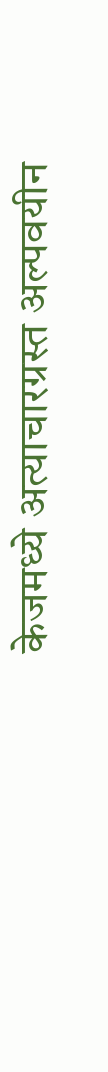केजमध्ये अत्याचारग्रस्त अल्पवयीन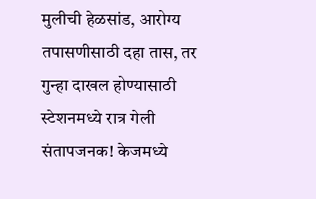मुलीची हेळसांड, आरोग्य तपासणीसाठी दहा तास, तर गुन्हा दाखल होण्यासाठी स्टेशनमध्ये रात्र गेली
संतापजनक! केजमध्ये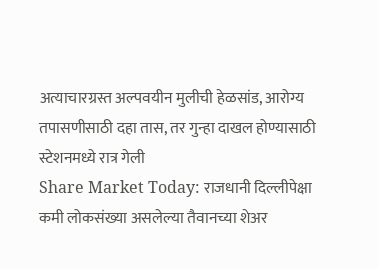अत्याचारग्रस्त अल्पवयीन मुलीची हेळसांड, आरोग्य तपासणीसाठी दहा तास, तर गुन्हा दाखल होण्यासाठी स्टेशनमध्ये रात्र गेली
Share Market Today: राजधानी दिल्लीपेक्षा कमी लोकसंख्या असलेल्या तैवानच्या शेअर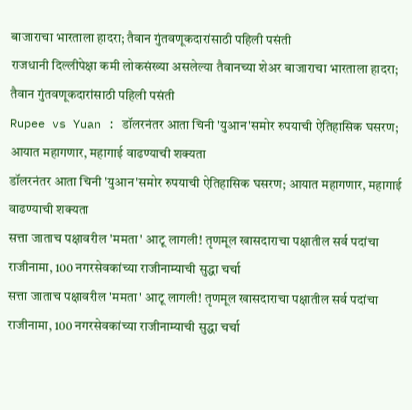बाजाराचा भारताला हादरा; तैवान गुंतवणूकदारांसाठी पहिली पसंती
राजधानी दिल्लीपेक्षा कमी लोकसंख्या असलेल्या तैवानच्या शेअर बाजाराचा भारताला हादरा; तैवान गुंतवणूकदारांसाठी पहिली पसंती
Rupee vs Yuan : डॉलरनंतर आता चिनी 'युआन'समोर रुपयाची ऐतिहासिक घसरण; आयात महागणार, महागाई वाढण्याची शक्यता
डॉलरनंतर आता चिनी 'युआन'समोर रुपयाची ऐतिहासिक घसरण; आयात महागणार, महागाई वाढण्याची शक्यता
सत्ता जाताच पक्षावरील 'ममता' आटू लागली! तृणमूल खासदाराचा पक्षातील सर्व पदांचा राजीनामा, 100 नगरसेवकांच्या राजीनाम्याची सुद्धा चर्चा
सत्ता जाताच पक्षावरील 'ममता' आटू लागली! तृणमूल खासदाराचा पक्षातील सर्व पदांचा राजीनामा, 100 नगरसेवकांच्या राजीनाम्याची सुद्धा चर्चा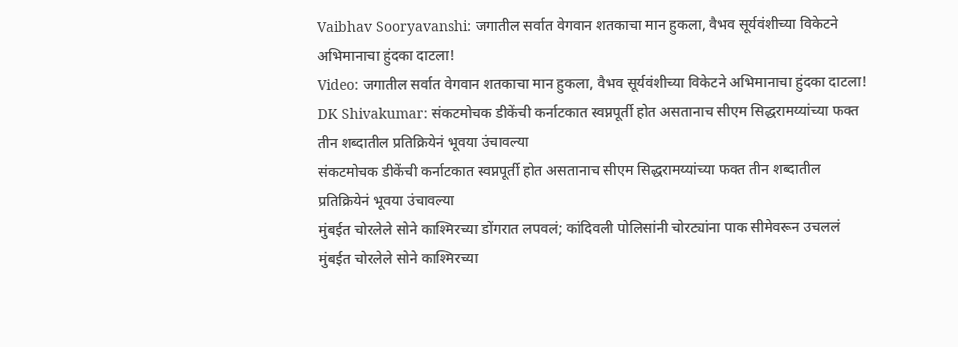Vaibhav Sooryavanshi: जगातील सर्वात वेगवान शतकाचा मान हुकला, वैभव सूर्यवंशीच्या विकेटने अभिमानाचा हुंदका दाटला!
Video: जगातील सर्वात वेगवान शतकाचा मान हुकला, वैभव सूर्यवंशीच्या विकेटने अभिमानाचा हुंदका दाटला!
DK Shivakumar: संकटमोचक डीकेंची कर्नाटकात स्वप्नपूर्ती होत असतानाच सीएम सिद्धरामय्यांच्या फक्त तीन शब्दातील प्रतिक्रियेनं भूवया उंचावल्या
संकटमोचक डीकेंची कर्नाटकात स्वप्नपूर्ती होत असतानाच सीएम सिद्धरामय्यांच्या फक्त तीन शब्दातील प्रतिक्रियेनं भूवया उंचावल्या
मुंबईत चोरलेले सोने काश्मिरच्या डोंगरात लपवलं; कांदिवली पोलिसांनी चोरट्यांना पाक सीमेवरून उचललं
मुंबईत चोरलेले सोने काश्मिरच्या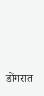डोंगरात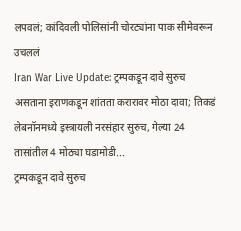लपवलं; कांदिवली पोलिसांनी चोरट्यांना पाक सीमेवरून उचललं
Iran War Live Update: ट्रम्पकडून दावे सुरुच असताना इराणकडून शांतता करारावर मोठा दावा; तिकडं लेबनॉनमध्ये इस्त्रायली नरसंहार सुरुच, गेल्या 24 तासांतील 4 मोठ्या घडामोडी...
ट्रम्पकडून दावे सुरुच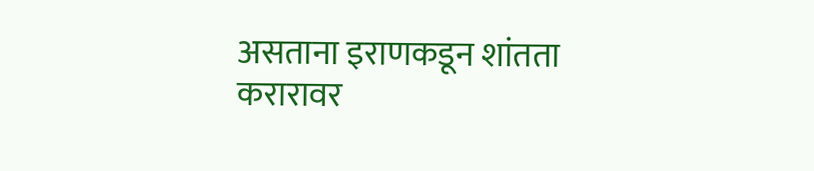असताना इराणकडून शांतता करारावर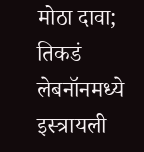मोठा दावा; तिकडं लेबनॉनमध्ये इस्त्रायली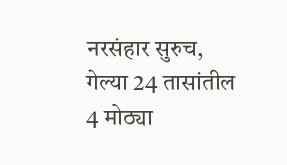नरसंहार सुरुच, गेल्या 24 तासांतील 4 मोठ्या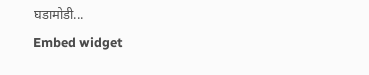घडामोडी...
Embed widget